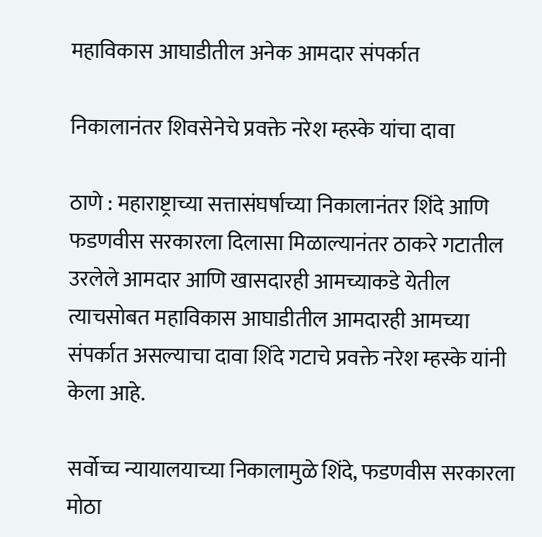महाविकास आघाडीतील अनेक आमदार संपर्कात

निकालानंतर शिवसेनेचे प्रवक्ते नरेश म्हस्के यांचा दावा

ठाणे : महाराष्ट्राच्या सत्तासंघर्षाच्या निकालानंतर शिंदे आणि फडणवीस सरकारला दिलासा मिळाल्यानंतर ठाकरे गटातील उरलेले आमदार आणि खासदारही आमच्याकडे येतील त्याचसोबत महाविकास आघाडीतील आमदारही आमच्या संपर्कात असल्याचा दावा शिंदे गटाचे प्रवक्ते नरेश म्हस्के यांनी केला आहे.

सर्वोच्च न्यायालयाच्या निकालामुळे शिंदे, फडणवीस सरकारला मोठा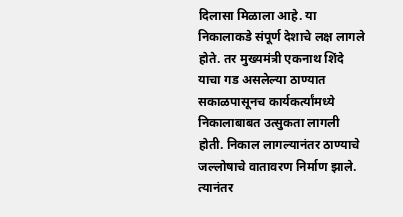दिलासा मिळाला आहे. या निकालाकडे संपूर्ण देशाचे लक्ष लागले होते. तर मुख्यमंत्री एकनाथ शिंदे याचा गड असलेल्या ठाण्यात सकाळपासूनच कार्यकर्त्यांमध्ये निकालाबाबत उत्सुकता लागली होती. निकाल लागल्यानंतर ठाण्याचे जल्लोषाचे वातावरण निर्माण झाले. त्यानंतर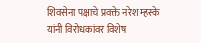शिवसेना पक्षाचे प्रवक्ते नरेश म्हस्के यांनी विरोधकांवर विशेष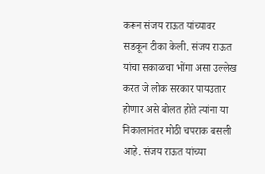करून संजय राऊत यांच्यावर सडकून टीका केली. संजय राऊत यांचा सकाळचा भोंगा असा उल्लेख करत जे लोक सरकार पायउतार होणार असे बोलत होते त्यांना या निकालानंतर मोठी चपराक बसली आहे. संजय राऊत यांच्या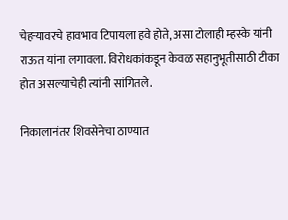चेहऱ्यावरचे हावभाव टिपायला हवे होते, असा टोलाही म्हस्के यांनी राऊत यांना लगावला. विरोधकांकडून केवळ सहानुभूतीसाठी टीका होत असल्याचेही त्यांनी सांगितले.

निकालानंतर शिवसेनेचा ठाण्यात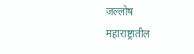जल्लोष
महाराष्ट्रातील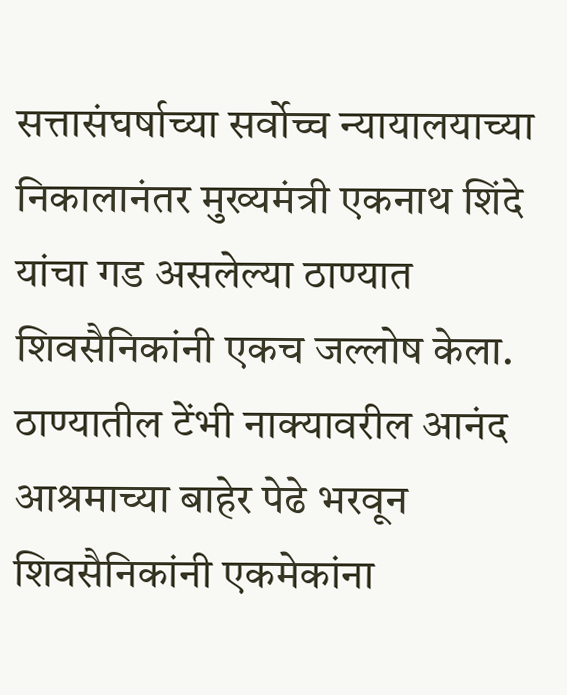सत्तासंघर्षाच्या सर्वोच्च न्यायालयाच्या निकालानंतर मुख्यमंत्री एकनाथ शिंदे यांचा गड असलेल्या ठाण्यात शिवसैनिकांनी एकच जल्लोष केला. ठाण्यातील टेंभी नाक्यावरील आनंद आश्रमाच्या बाहेर पेढे भरवून शिवसैनिकांनी एकमेकांना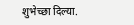शुभेच्छा दिल्या.